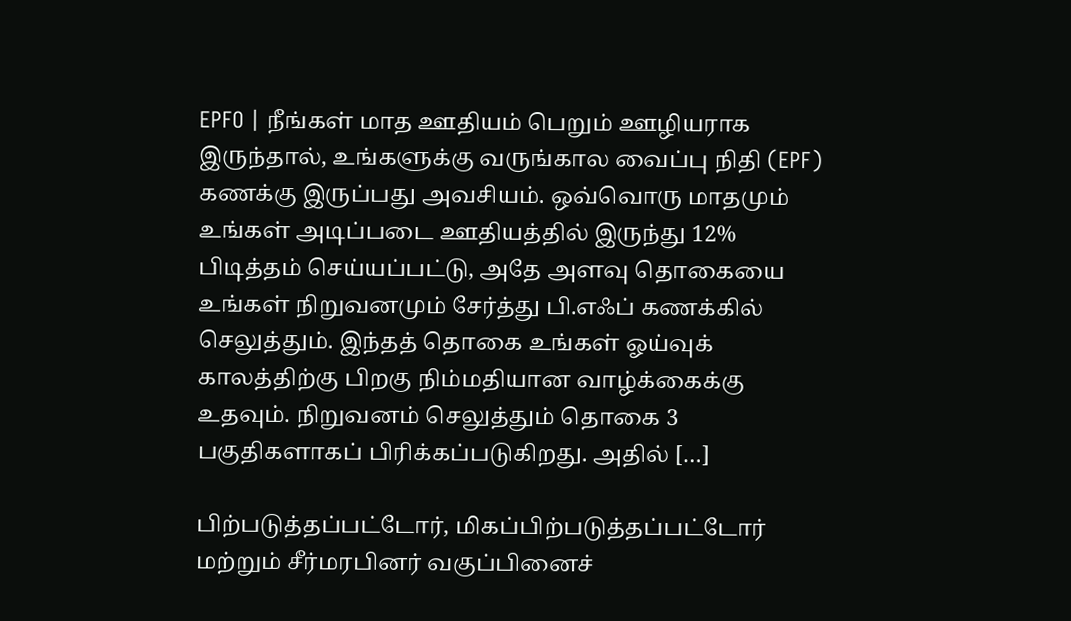EPFO | நீங்கள் மாத ஊதியம் பெறும் ஊழியராக இருந்தால், உங்களுக்கு வருங்கால வைப்பு நிதி (EPF) கணக்கு இருப்பது அவசியம். ஒவ்வொரு மாதமும் உங்கள் அடிப்படை ஊதியத்தில் இருந்து 12% பிடித்தம் செய்யப்பட்டு, அதே அளவு தொகையை உங்கள் நிறுவனமும் சேர்த்து பி.எஃப் கணக்கில் செலுத்தும். இந்தத் தொகை உங்கள் ஓய்வுக் காலத்திற்கு பிறகு நிம்மதியான வாழ்க்கைக்கு உதவும். நிறுவனம் செலுத்தும் தொகை 3 பகுதிகளாகப் பிரிக்கப்படுகிறது. அதில் […]

பிற்படுத்தப்பட்டோர், மிகப்பிற்படுத்தப்பட்டோர் மற்றும் சீர்மரபினர் வகுப்பினைச்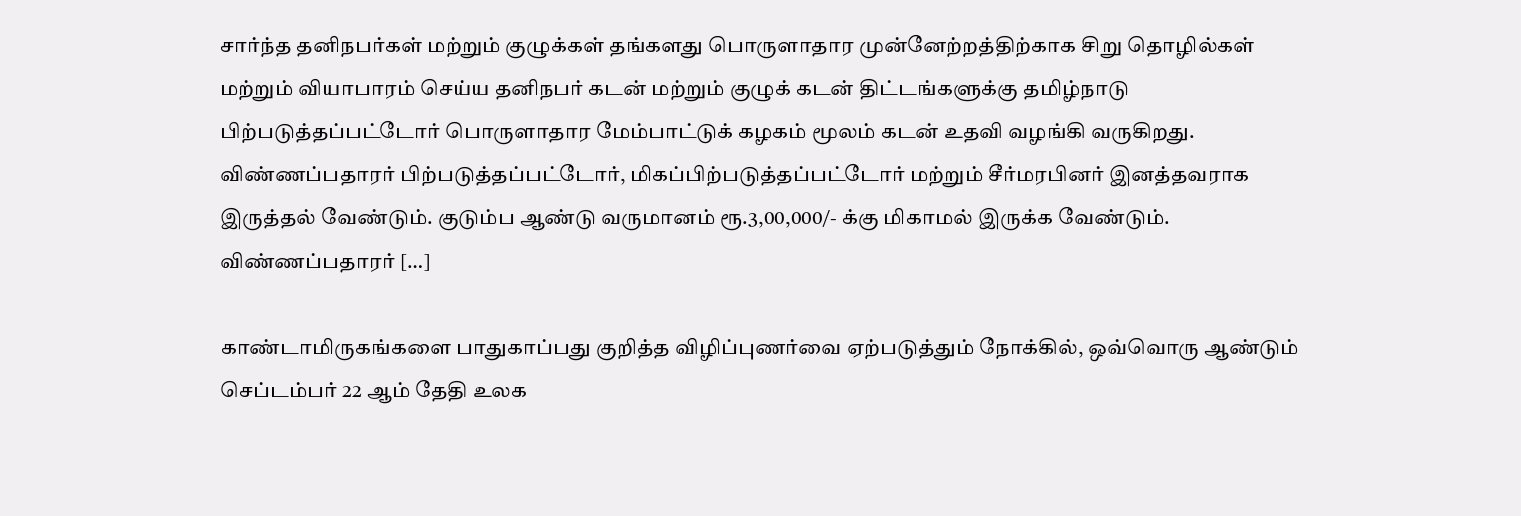சார்ந்த தனிநபர்கள் மற்றும் குழுக்கள் தங்களது பொருளாதார முன்னேற்றத்திற்காக சிறு தொழில்கள் மற்றும் வியாபாரம் செய்ய தனிநபர் கடன் மற்றும் குழுக் கடன் திட்டங்களுக்கு தமிழ்நாடு பிற்படுத்தப்பட்டோர் பொருளாதார மேம்பாட்டுக் கழகம் மூலம் கடன் உதவி வழங்கி வருகிறது. விண்ணப்பதாரர் பிற்படுத்தப்பட்டோர், மிகப்பிற்படுத்தப்பட்டோர் மற்றும் சீர்மரபினர் இனத்தவராக இருத்தல் வேண்டும். குடும்ப ஆண்டு வருமானம் ரூ.3,00,000/- க்கு மிகாமல் இருக்க வேண்டும். விண்ணப்பதாரர் […]

காண்டாமிருகங்களை பாதுகாப்பது குறித்த விழிப்புணர்வை ஏற்படுத்தும் நோக்கில், ஒவ்வொரு ஆண்டும் செப்டம்பர் 22 ஆம் தேதி உலக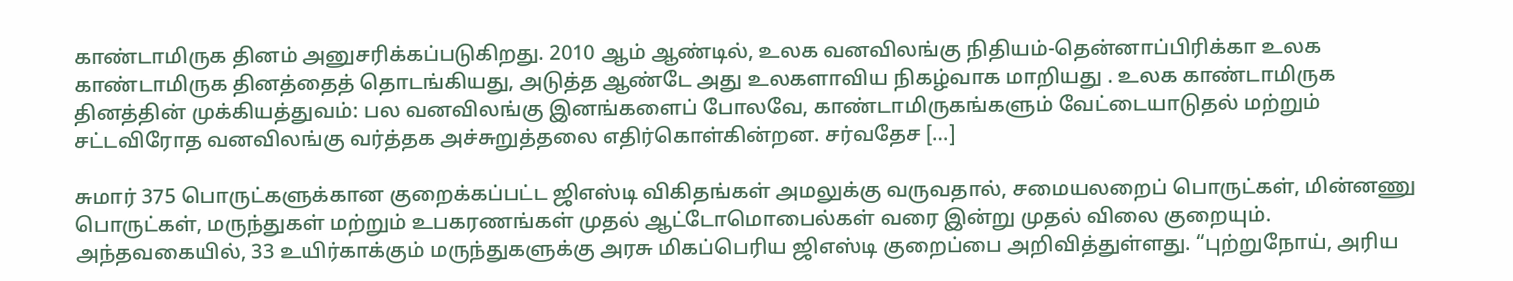காண்டாமிருக தினம் அனுசரிக்கப்படுகிறது. 2010 ஆம் ஆண்டில், உலக வனவிலங்கு நிதியம்-தென்னாப்பிரிக்கா உலக காண்டாமிருக தினத்தைத் தொடங்கியது, அடுத்த ஆண்டே அது உலகளாவிய நிகழ்வாக மாறியது . உலக காண்டாமிருக தினத்தின் முக்கியத்துவம்: பல வனவிலங்கு இனங்களைப் போலவே, காண்டாமிருகங்களும் வேட்டையாடுதல் மற்றும் சட்டவிரோத வனவிலங்கு வர்த்தக அச்சுறுத்தலை எதிர்கொள்கின்றன. சர்வதேச […]

சுமார் 375 பொருட்களுக்கான குறைக்கப்பட்ட ஜிஎஸ்டி விகிதங்கள் அமலுக்கு வருவதால், சமையலறைப் பொருட்கள், மின்னணு பொருட்கள், மருந்துகள் மற்றும் உபகரணங்கள் முதல் ஆட்டோமொபைல்கள் வரை இன்று முதல் விலை குறையும். அந்தவகையில், 33 உயிர்காக்கும் மருந்துகளுக்கு அரசு மிகப்பெரிய ஜிஎஸ்டி குறைப்பை அறிவித்துள்ளது. “புற்றுநோய், அரிய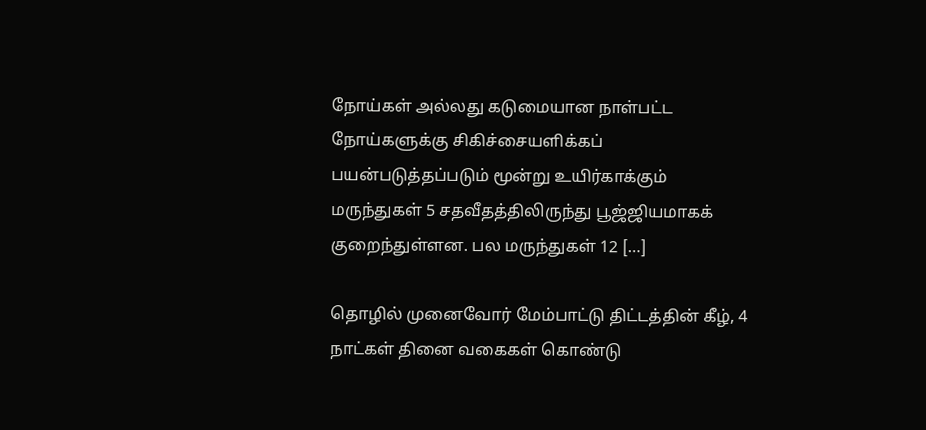நோய்கள் அல்லது கடுமையான நாள்பட்ட நோய்களுக்கு சிகிச்சையளிக்கப் பயன்படுத்தப்படும் மூன்று உயிர்காக்கும் மருந்துகள் 5 சதவீதத்திலிருந்து பூஜ்ஜியமாகக் குறைந்துள்ளன. பல மருந்துகள் 12 […]

தொழில் முனைவோர் மேம்பாட்டு திட்டத்தின் கீழ், 4 நாட்கள் தினை வகைகள் கொண்டு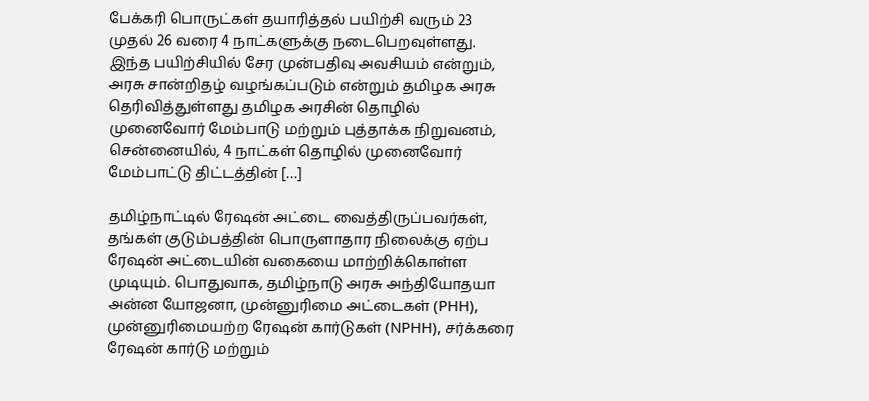பேக்கரி பொருட்கள் தயாரித்தல் பயிற்சி வரும் 23 முதல் 26 வரை 4 நாட்களுக்கு நடைபெறவுள்ளது. இந்த பயிற்சியில் சேர முன்பதிவு அவசியம் என்றும், அரசு சான்றிதழ் வழங்கப்படும் என்றும் தமிழக அரசு தெரிவித்துள்ளது தமிழக அரசின் தொழில் முனைவோர் மேம்பாடு மற்றும் புத்தாக்க நிறுவனம், சென்னையில், 4 நாட்கள் தொழில் முனைவோர் மேம்பாட்டு திட்டத்தின் […]

தமிழ்நாட்டில் ரேஷன் அட்டை வைத்திருப்பவர்கள், தங்கள் குடும்பத்தின் பொருளாதார நிலைக்கு ஏற்ப ரேஷன் அட்டையின் வகையை மாற்றிக்கொள்ள முடியும். பொதுவாக, தமிழ்நாடு அரசு அந்தியோதயா அன்ன யோஜனா, முன்னுரிமை அட்டைகள் (PHH), முன்னுரிமையற்ற ரேஷன் கார்டுகள் (NPHH), சர்க்கரை ரேஷன் கார்டு மற்றும்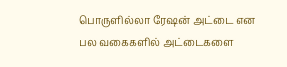பொருளில்லா ரேஷன் அட்டை என பல வகைகளில் அட்டைகளை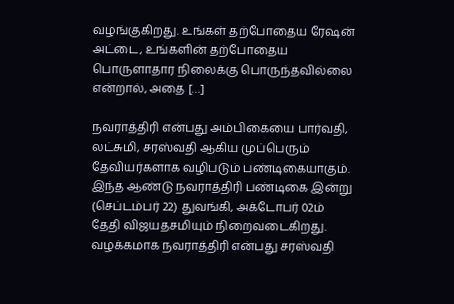வழங்குகிறது. உங்கள் தற்போதைய ரேஷன் அட்டை, உங்களின் தற்போதைய பொருளாதார நிலைக்கு பொருந்தவில்லை என்றால், அதை […]

நவராத்திரி என்பது அம்பிகையை பார்வதி, லட்சுமி, சரஸ்வதி ஆகிய முப்பெரும் தேவியர்களாக வழிபடும் பண்டிகையாகும். இந்த ஆண்டு நவராத்திரி பண்டிகை இன்று (செப்டம்பர் 22) துவங்கி, அக்டோபர் 02ம் தேதி விஜயதசமியும் நிறைவடைகிறது. வழக்கமாக நவராத்திரி என்பது சரஸ்வதி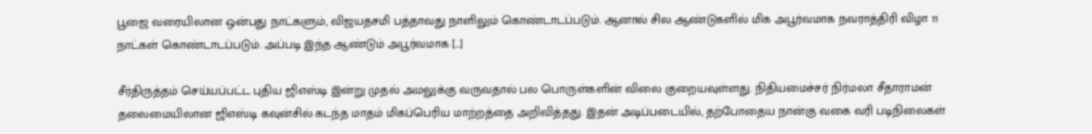பூஜை வரையிலான ஒன்பது நாட்களும், விஜயதசமி பத்தாவது நாளிலும் கொண்டாடப்படும். ஆனால் சில ஆண்டுகளில் மிக அபூர்வமாக நவராத்திரி விழா 11 நாட்கள் கொண்டாடப்படும். அப்படி இந்த ஆண்டும் அபூர்வமாக […]

சீர்திருத்தம் செய்யப்பட்ட புதிய ஜிஎஸ்டி இன்று முதல் அமலுக்கு வருவதால் பல பொருள்களின் விலை குறையவுள்ளது. நிதியமைச்சர் நிர்மலா சீதாராமன் தலைமையிலான ஜிஎஸ்டி கவுன்சில் கடந்த மாதம் மிகப்பெரிய மாற்றத்தை அறிவித்தது. இதன் அடிப்படையில், தற்போதைய நான்கு வகை வரி படிநிலைகள்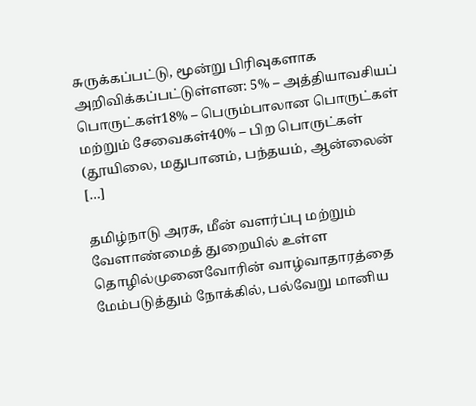சுருக்கப்பட்டு, மூன்று பிரிவுகளாக அறிவிக்கப்பட்டுள்ளன: 5% – அத்தியாவசியப் பொருட்கள்18% – பெரும்பாலான பொருட்கள் மற்றும் சேவைகள்40% – பிற பொருட்கள் (தூயிலை, மதுபானம், பந்தயம், ஆன்லைன் […]

தமிழ்நாடு அரசு, மீன் வளர்ப்பு மற்றும் வேளாண்மைத் துறையில் உள்ள தொழில்முனைவோரின் வாழ்வாதாரத்தை மேம்படுத்தும் நோக்கில், பல்வேறு மானிய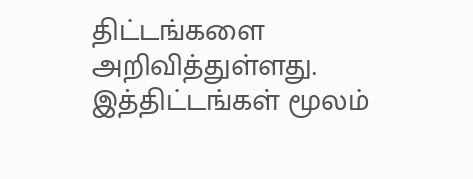திட்டங்களை அறிவித்துள்ளது. இத்திட்டங்கள் மூலம்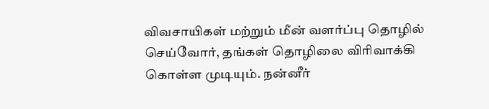விவசாயிகள் மற்றும் மீன் வளர்ப்பு தொழில் செய்வோர், தங்கள் தொழிலை விரிவாக்கி கொள்ள முடியும். நன்னீர்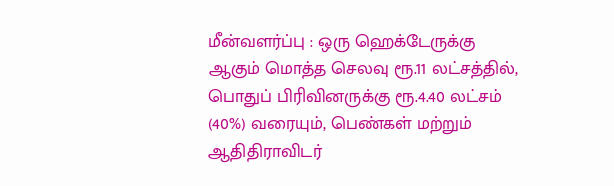மீன்வளர்ப்பு : ஒரு ஹெக்டேருக்கு ஆகும் மொத்த செலவு ரூ.11 லட்சத்தில், பொதுப் பிரிவினருக்கு ரூ.4.40 லட்சம் (40%) வரையும், பெண்கள் மற்றும் ஆதிதிராவிடர்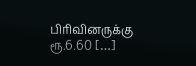பிரிவினருக்கு ரூ.6.60 […]